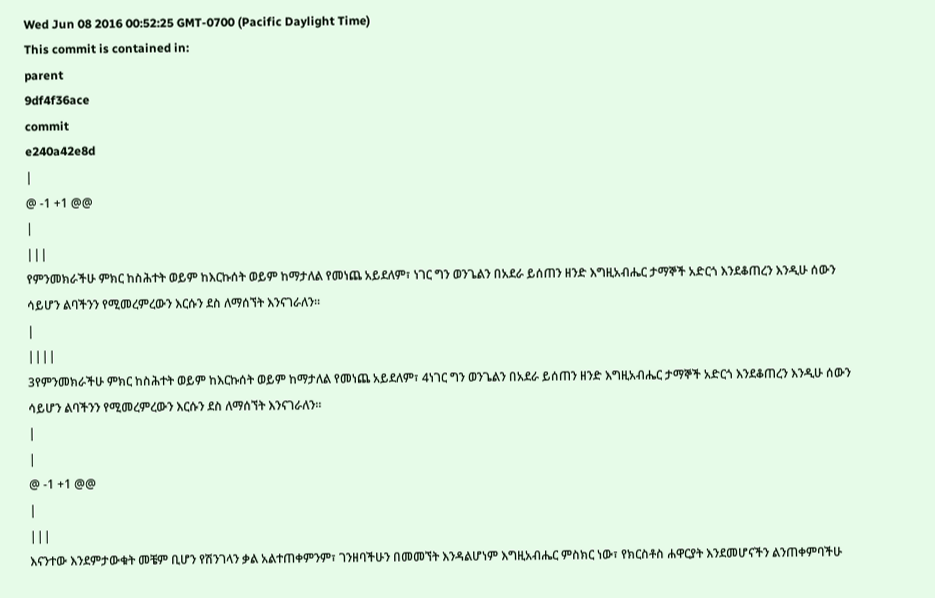Wed Jun 08 2016 00:52:25 GMT-0700 (Pacific Daylight Time)
This commit is contained in:
parent
9df4f36ace
commit
e240a42e8d
|
@ -1 +1 @@
|
|||
የምንመክራችሁ ምክር ከስሕተት ወይም ከእርኩሰት ወይም ከማታለል የመነጨ አይደለም፣ ነገር ግን ወንጌልን በአደራ ይሰጠን ዘንድ እግዚአብሔር ታማኞች አድርጎ እንደቆጠረን እንዲሁ ሰውን ሳይሆን ልባችንን የሚመረምረውን እርሱን ደስ ለማሰኘት እንናገራለን፡፡
|
||||
3የምንመክራችሁ ምክር ከስሕተት ወይም ከእርኩሰት ወይም ከማታለል የመነጨ አይደለም፣ 4ነገር ግን ወንጌልን በአደራ ይሰጠን ዘንድ እግዚአብሔር ታማኞች አድርጎ እንደቆጠረን እንዲሁ ሰውን ሳይሆን ልባችንን የሚመረምረውን እርሱን ደስ ለማሰኘት እንናገራለን፡፡
|
|
@ -1 +1 @@
|
|||
እናንተው እንደምታውቁት መቼም ቢሆን የሽንገላን ቃል አልተጠቀምንም፣ ገንዘባችሁን በመመኘት እንዳልሆነም እግዚአብሔር ምስክር ነው፣ የክርስቶስ ሐዋርያት እንደመሆናችን ልንጠቀምባችሁ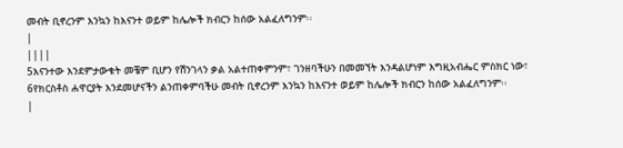መብት ቢኖረንም እንኳን ከእናንተ ወይም ከሌሎች ክብርን ከሰው አልፈለግንም፡፡
|
||||
5እናንተው እንደምታውቁት መቼም ቢሆን የሽንገላን ቃል አልተጠቀምንም፣ ገንዘባችሁን በመመኘት እንዳልሆነም እግዚአብሔር ምስክር ነው፣ 6የክርስቶስ ሐዋርያት እንደመሆናችን ልንጠቀምባችሁ መብት ቢኖረንም እንኳን ከእናንተ ወይም ከሌሎች ክብርን ከሰው አልፈለግንም፡፡
|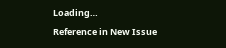Loading…
Reference in New Issue